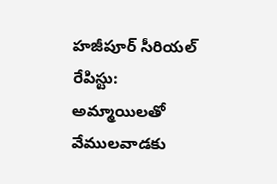హజీపూర్ సీరియల్ రేపిస్టు: అమ్మాయిలతో వేములవాడకు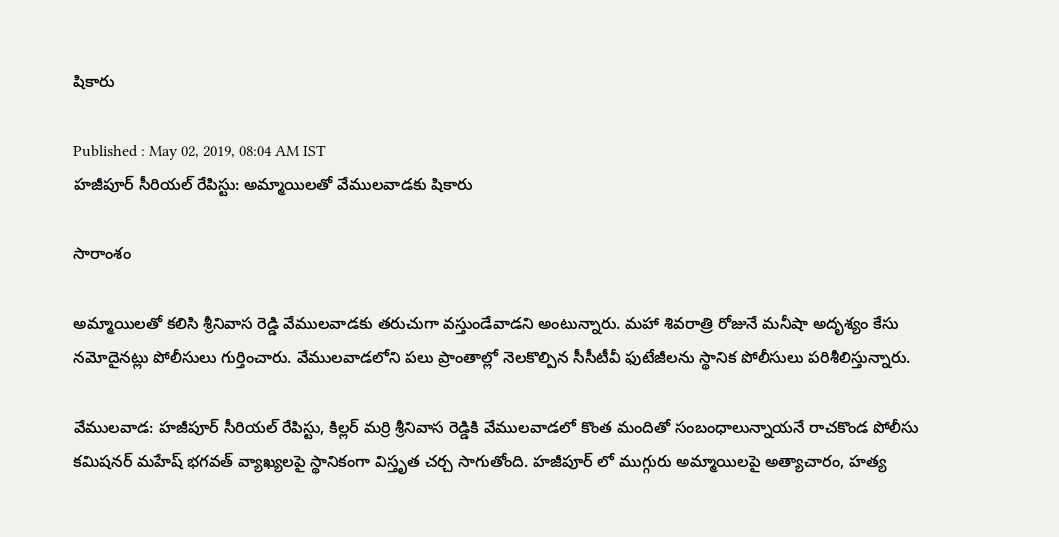షికారు

Published : May 02, 2019, 08:04 AM IST
హజీపూర్ సీరియల్ రేపిస్టు: అమ్మాయిలతో వేములవాడకు షికారు

సారాంశం

అమ్మాయిలతో కలిసి శ్రీనివాస రెడ్డి వేములవాడకు తరుచుగా వస్తుండేవాడని అంటున్నారు. మహా శివరాత్రి రోజునే మనీషా అదృశ్యం కేసు నమోదైనట్లు పోలీసులు గుర్తించారు. వేములవాడలోని పలు ప్రాంతాల్లో నెలకొల్పిన సీసీటీవీ ఫుటేజీలను స్థానిక పోలీసులు పరిశీలిస్తున్నారు.

వేములవాడ: హజీపూర్ సీరియల్ రేపిస్టు, కిల్లర్ మర్రి శ్రీనివాస రెడ్డికి వేములవాడలో కొంత మందితో సంబంధాలున్నాయనే రాచకొండ పోలీసు కమిషనర్ మహేష్ భగవత్ వ్యాఖ్యలపై స్థానికంగా విస్తృత చర్చ సాగుతోంది. హజీపూర్ లో ముగ్గురు అమ్మాయిలపై అత్యాచారం, హత్య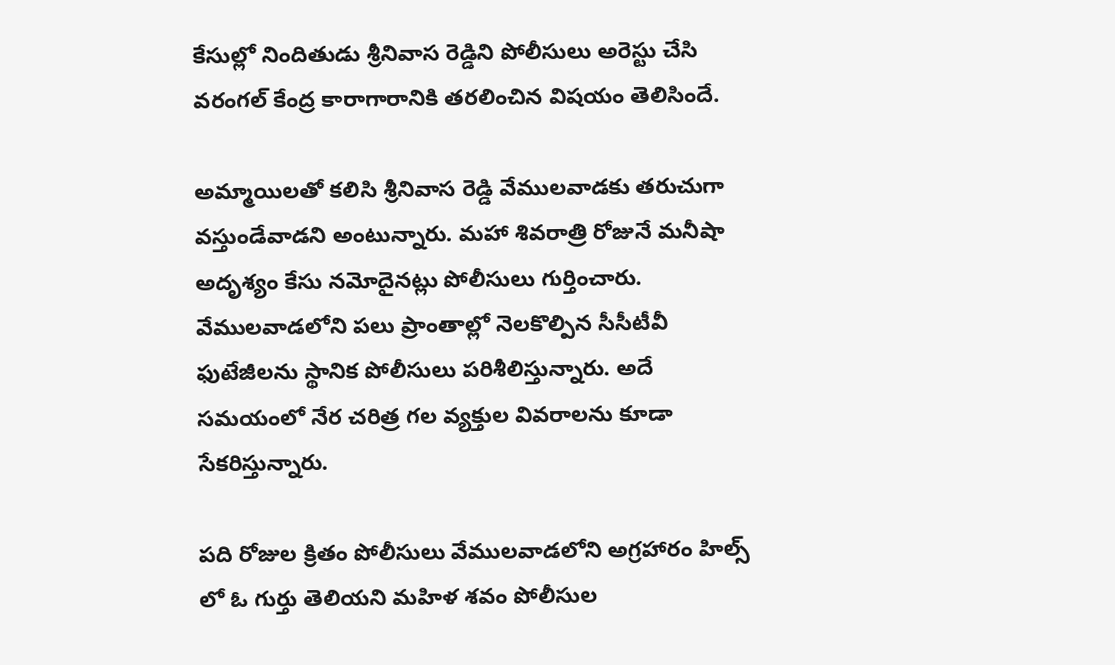కేసుల్లో నిందితుడు శ్రీనివాస రెడ్డిని పోలీసులు అరెస్టు చేసి వరంగల్ కేంద్ర కారాగారానికి తరలించిన విషయం తెలిసిందే.

అమ్మాయిలతో కలిసి శ్రీనివాస రెడ్డి వేములవాడకు తరుచుగా వస్తుండేవాడని అంటున్నారు. మహా శివరాత్రి రోజునే మనీషా అదృశ్యం కేసు నమోదైనట్లు పోలీసులు గుర్తించారు. వేములవాడలోని పలు ప్రాంతాల్లో నెలకొల్పిన సీసీటీవీ ఫుటేజీలను స్థానిక పోలీసులు పరిశీలిస్తున్నారు. అదే సమయంలో నేర చరిత్ర గల వ్యక్తుల వివరాలను కూడా సేకరిస్తున్నారు.

పది రోజుల క్రితం పోలీసులు వేములవాడలోని అగ్రహారం హిల్స్ లో ఓ గుర్తు తెలియని మహిళ శవం పోలీసుల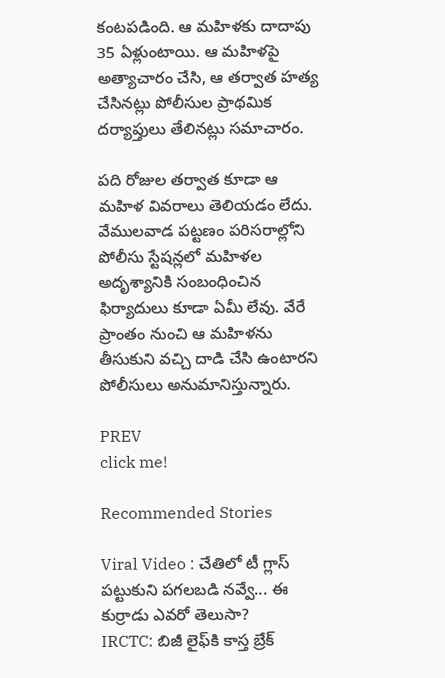కంటపడింది. ఆ మహిళకు దాదాపు 35 ఏళ్లుంటాయి. ఆ మహిళపై అత్యాచారం చేసి, ఆ తర్వాత హత్య చేసినట్లు పోలీసుల ప్రాథమిక దర్యాప్తులు తేలినట్లు సమాచారం.

పది రోజుల తర్వాత కూడా ఆ మహిళ వివరాలు తెలియడం లేదు. వేములవాడ పట్టణం పరిసరాల్లోని పోలీసు స్టేషన్లలో మహిళల అదృశ్యానికి సంబంధించిన ఫిర్యాదులు కూడా ఏమీ లేవు. వేరే ప్రాంతం నుంచి ఆ మహిళను తీసుకుని వచ్చి దాడి చేసి ఉంటారని పోలీసులు అనుమానిస్తున్నారు.

PREV
click me!

Recommended Stories

Viral Video : చేతిలో టీ గ్లాస్ పట్టుకుని పగలబడి నవ్వే... ఈ కుర్రాడు ఎవరో తెలుసా?
IRCTC: బిజీ లైఫ్‌కి కాస్త బ్రేక్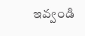ఇవ్వండి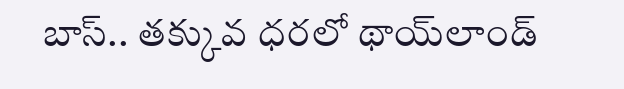బాస్‌.. త‌క్కువ ధ‌ర‌లో థాయ్‌లాండ్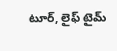టూర్‌, లైఫ్ టైమ్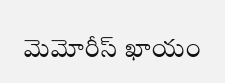మెమోరీస్ ఖాయం